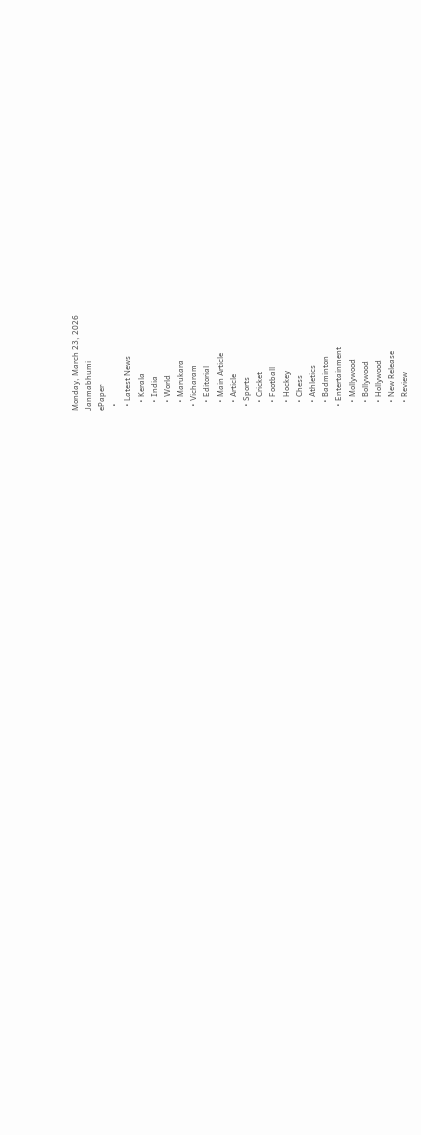Monday, March 23, 2026
Janmabhumi
ePaper
  •
  • Latest News
    • Kerala
    • India
    • World
    • Marukara
  • Vicharam
    • Editorial
    • Main Article
    • Article
  • Sports
    • Cricket
    • Football
    • Hockey
    • Chess
    • Athletics
    • Badminton
  • Entertainment
    • Mollywood
    • Bollywood
    • Hollywood
    • New Release
    • Review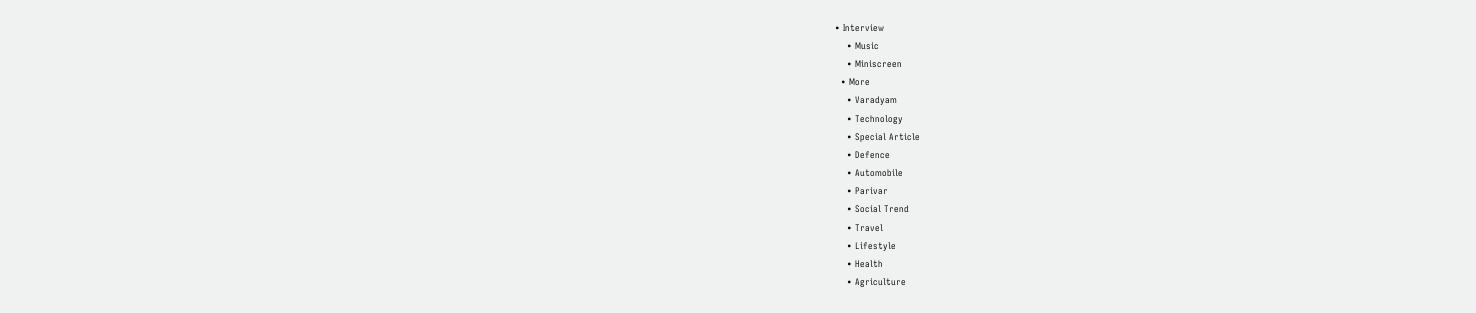• Interview
    • Music
    • Miniscreen
  • More
    • Varadyam
    • Technology
    • Special Article
    • Defence
    • Automobile
    • Parivar
    • Social Trend
    • Travel
    • Lifestyle
    • Health
    • Agriculture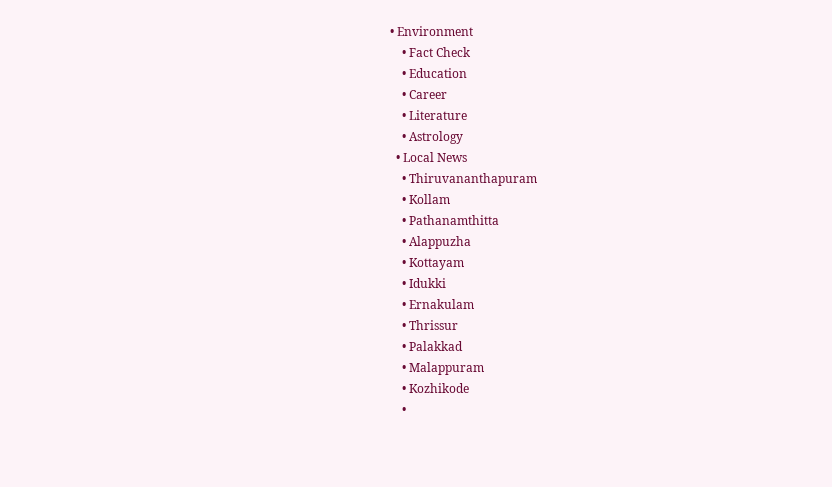• Environment
    • Fact Check
    • Education
    • Career
    • Literature
    • Astrology
  • Local News
    • Thiruvananthapuram
    • Kollam
    • Pathanamthitta
    • Alappuzha
    • Kottayam
    • Idukki
    • Ernakulam
    • Thrissur
    • Palakkad
    • Malappuram
    • Kozhikode
    •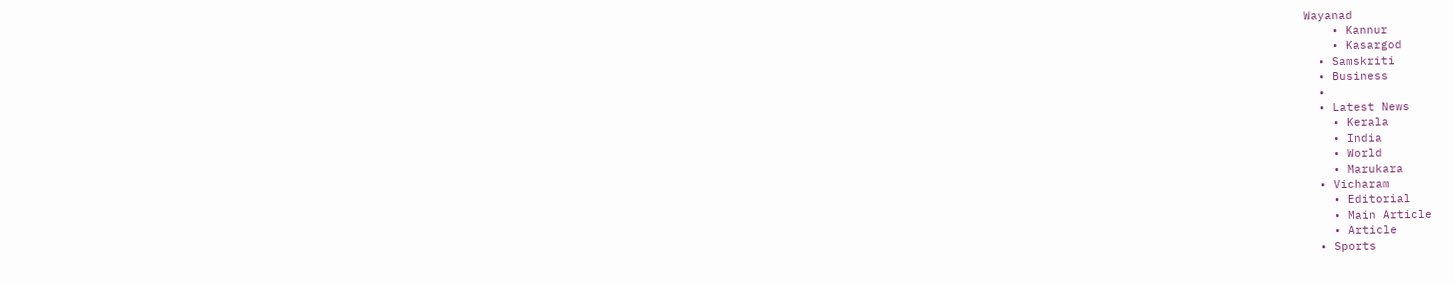Wayanad
    • Kannur
    • Kasargod
  • Samskriti
  • Business
  •
  • Latest News
    • Kerala
    • India
    • World
    • Marukara
  • Vicharam
    • Editorial
    • Main Article
    • Article
  • Sports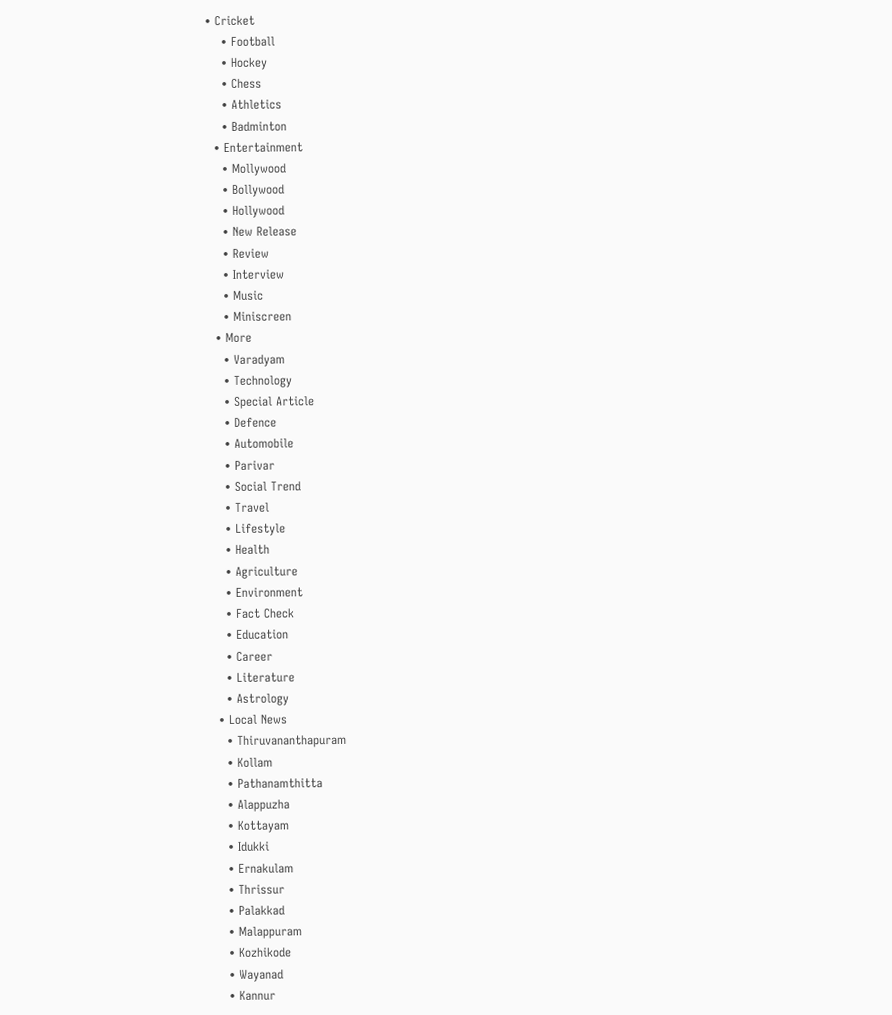• Cricket
    • Football
    • Hockey
    • Chess
    • Athletics
    • Badminton
  • Entertainment
    • Mollywood
    • Bollywood
    • Hollywood
    • New Release
    • Review
    • Interview
    • Music
    • Miniscreen
  • More
    • Varadyam
    • Technology
    • Special Article
    • Defence
    • Automobile
    • Parivar
    • Social Trend
    • Travel
    • Lifestyle
    • Health
    • Agriculture
    • Environment
    • Fact Check
    • Education
    • Career
    • Literature
    • Astrology
  • Local News
    • Thiruvananthapuram
    • Kollam
    • Pathanamthitta
    • Alappuzha
    • Kottayam
    • Idukki
    • Ernakulam
    • Thrissur
    • Palakkad
    • Malappuram
    • Kozhikode
    • Wayanad
    • Kannur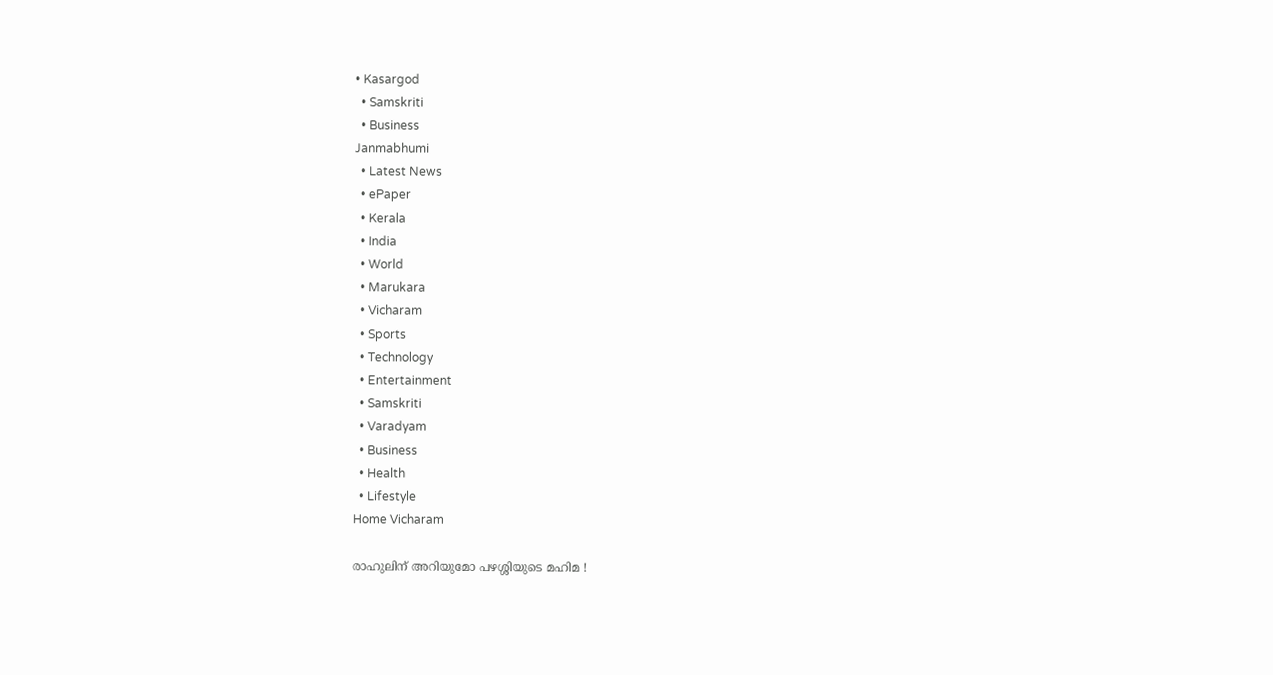• Kasargod
  • Samskriti
  • Business
Janmabhumi
  • Latest News
  • ePaper
  • Kerala
  • India
  • World
  • Marukara
  • Vicharam
  • Sports
  • Technology
  • Entertainment
  • Samskriti
  • Varadyam
  • Business
  • Health
  • Lifestyle
Home Vicharam

രാഹുലിന് അറിയുമോ പഴശ്ശിയുടെ മഹിമ !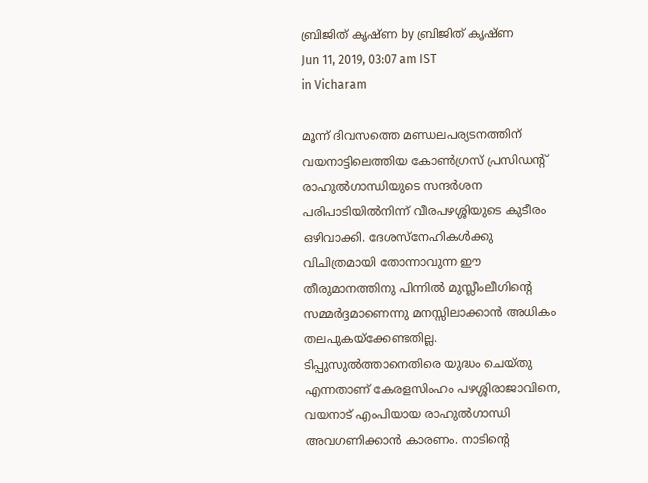ബ്രിജിത് കൃഷ്ണ by ബ്രിജിത് കൃഷ്ണ
Jun 11, 2019, 03:07 am IST
in Vicharam

മൂന്ന് ദിവസത്തെ മണ്ഡലപര്യടനത്തിന് വയനാട്ടിലെത്തിയ കോണ്‍ഗ്രസ് പ്രസിഡന്റ് രാഹുല്‍ഗാന്ധിയുടെ സന്ദര്‍ശന പരിപാടിയില്‍നിന്ന് വീരപഴശ്ശിയുടെ കുടീരം ഒഴിവാക്കി. ദേശസ്‌നേഹികള്‍ക്കു വിചിത്രമായി തോന്നാവുന്ന ഈ തീരുമാനത്തിനു പിന്നില്‍ മുസ്ലീംലീഗിന്റെ സമ്മര്‍ദ്ദമാണെന്നു മനസ്സിലാക്കാന്‍ അധികം തലപുകയ്‌ക്കേണ്ടതില്ല. ടിപ്പുസുല്‍ത്താനെതിരെ യുദ്ധം ചെയ്തു എന്നതാണ് കേരളസിംഹം പഴശ്ശിരാജാവിനെ, വയനാട് എംപിയായ രാഹുല്‍ഗാന്ധി അവഗണിക്കാന്‍ കാരണം. നാടിന്റെ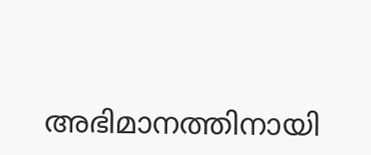അഭിമാനത്തിനായി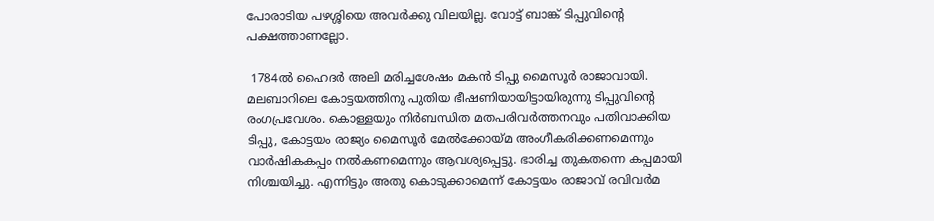പോരാടിയ പഴശ്ശിയെ അവര്‍ക്കു വിലയില്ല. വോട്ട് ബാങ്ക് ടിപ്പുവിന്റെ പക്ഷത്താണല്ലോ.

 1784ല്‍ ഹൈദര്‍ അലി മരിച്ചശേഷം മകന്‍ ടിപ്പു മൈസൂര്‍ രാജാവായി. മലബാറിലെ കോട്ടയത്തിനു പുതിയ ഭീഷണിയായിട്ടായിരുന്നു ടിപ്പുവിന്റെ രംഗപ്രവേശം. കൊള്ളയും നിര്‍ബന്ധിത മതപരിവര്‍ത്തനവും പതിവാക്കിയ ടിപ്പു, കോട്ടയം രാജ്യം മൈസൂര്‍ മേല്‍ക്കോയ്‌മ അംഗീകരിക്കണമെന്നും വാര്‍ഷികകപ്പം നല്‍കണമെന്നും ആവശ്യപ്പെട്ടു. ഭാരിച്ച തുകതന്നെ കപ്പമായി നിശ്ചയിച്ചു. എന്നിട്ടും അതു കൊടുക്കാമെന്ന് കോട്ടയം രാജാവ് രവിവര്‍മ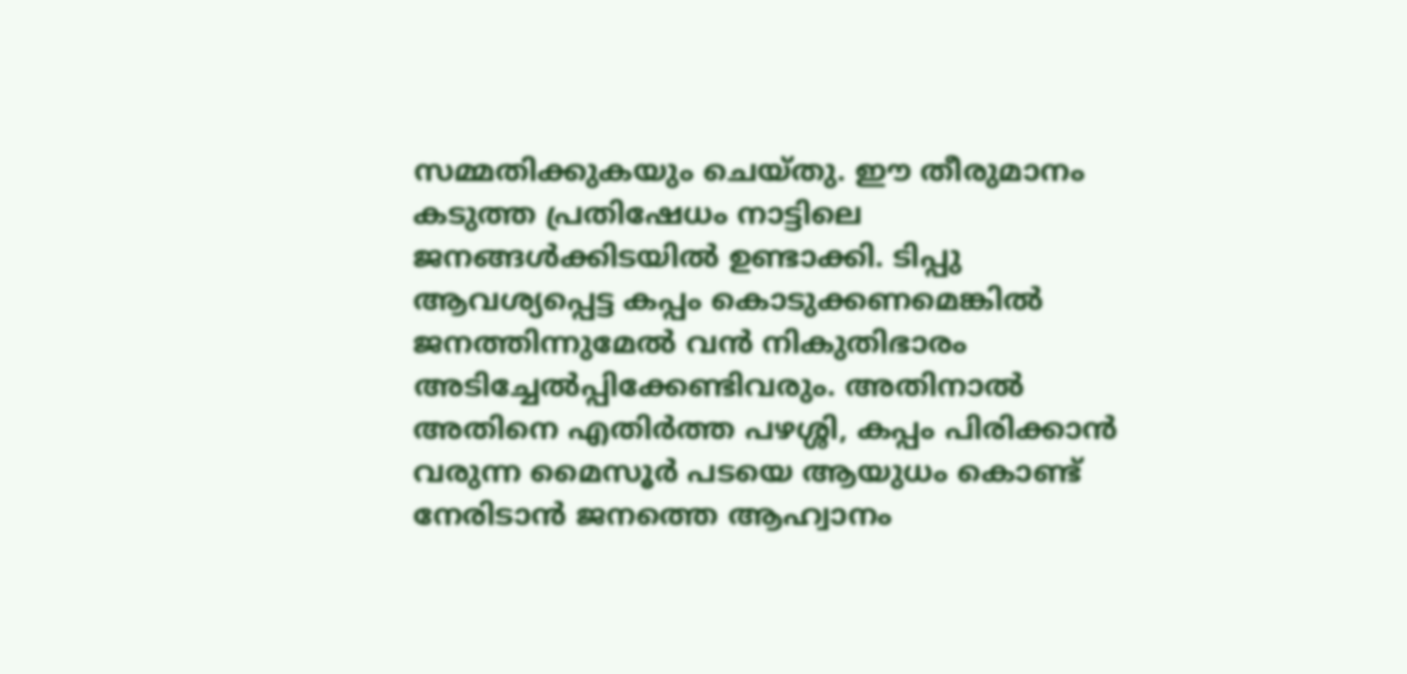സമ്മതിക്കുകയും ചെയ്തു. ഈ തീരുമാനം കടുത്ത പ്രതിഷേധം നാട്ടിലെ ജനങ്ങള്‍ക്കിടയില്‍ ഉണ്ടാക്കി. ടിപ്പു ആവശ്യപ്പെട്ട കപ്പം കൊടുക്കണമെങ്കില്‍ ജനത്തിന്നുമേല്‍ വന്‍ നികുതിഭാരം അടിച്ചേല്‍പ്പിക്കേണ്ടിവരും. അതിനാല്‍ അതിനെ എതിര്‍ത്ത പഴശ്ശി, കപ്പം പിരിക്കാന്‍ വരുന്ന മൈസൂര്‍ പടയെ ആയുധം കൊണ്ട് നേരിടാന്‍ ജനത്തെ ആഹ്വാനം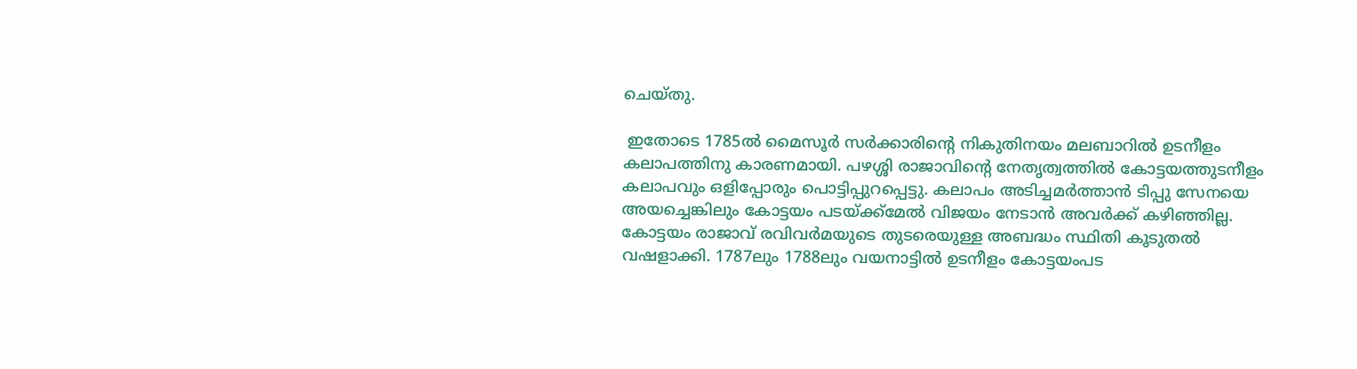ചെയ്തു.

 ഇതോടെ 1785ല്‍ മൈസൂര്‍ സര്‍ക്കാരിന്റെ നികുതിനയം മലബാറില്‍ ഉടനീളം കലാപത്തിനു കാരണമായി. പഴശ്ശി രാജാവിന്റെ നേതൃത്വത്തില്‍ കോട്ടയത്തുടനീളം കലാപവും ഒളിപ്പോരും പൊട്ടിപ്പുറപ്പെട്ടു. കലാപം അടിച്ചമര്‍ത്താന്‍ ടിപ്പു സേനയെ അയച്ചെങ്കിലും കോട്ടയം പടയ്‌ക്ക്‌മേല്‍ വിജയം നേടാന്‍ അവര്‍ക്ക് കഴിഞ്ഞില്ല. കോട്ടയം രാജാവ് രവിവര്‍മയുടെ തുടരെയുള്ള അബദ്ധം സ്ഥിതി കൂടുതല്‍ വഷളാക്കി. 1787ലും 1788ലും വയനാട്ടില്‍ ഉടനീളം കോട്ടയംപട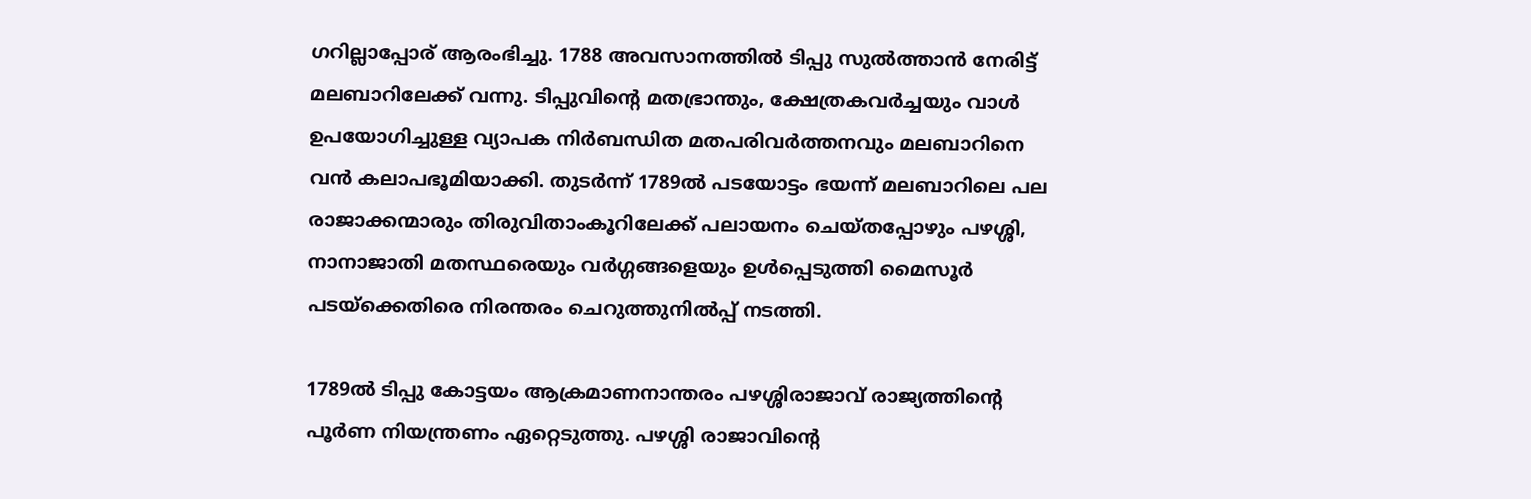ഗറില്ലാപ്പോര് ആരംഭിച്ചു. 1788 അവസാനത്തില്‍ ടിപ്പു സുല്‍ത്താന്‍ നേരിട്ട് മലബാറിലേക്ക് വന്നു. ടിപ്പുവിന്റെ മതഭ്രാന്തും, ക്ഷേത്രകവര്‍ച്ചയും വാള്‍ ഉപയോഗിച്ചുള്ള വ്യാപക നിര്‍ബന്ധിത മതപരിവര്‍ത്തനവും മലബാറിനെ വന്‍ കലാപഭൂമിയാക്കി. തുടര്‍ന്ന് 1789ല്‍ പടയോട്ടം ഭയന്ന് മലബാറിലെ പല രാജാക്കന്മാരും തിരുവിതാംകൂറിലേക്ക് പലായനം ചെയ്തപ്പോഴും പഴശ്ശി, നാനാജാതി മതസ്ഥരെയും വര്‍ഗ്ഗങ്ങളെയും ഉള്‍പ്പെടുത്തി മൈസൂര്‍ പടയ്‌ക്കെതിരെ നിരന്തരം ചെറുത്തുനില്‍പ്പ് നടത്തി.

1789ല്‍ ടിപ്പു കോട്ടയം ആക്രമാണനാന്തരം പഴശ്ശിരാജാവ് രാജ്യത്തിന്റെ പൂര്‍ണ നിയന്ത്രണം ഏറ്റെടുത്തു. പഴശ്ശി രാജാവിന്റെ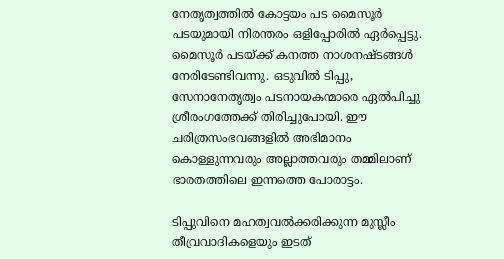നേതൃത്വത്തില്‍ കോട്ടയം പട മൈസൂര്‍ പടയുമായി നിരന്തരം ഒളിപ്പോരില്‍ ഏര്‍പ്പെട്ടു. മൈസൂര്‍ പടയ്‌ക്ക് കനത്ത നാശനഷ്ടങ്ങള്‍ നേരിടേണ്ടിവന്നു. ഒടുവില്‍ ടിപ്പു, സേനാനേതൃത്വം പടനായകന്മാരെ ഏല്‍പിച്ചു ശ്രീരംഗത്തേക്ക് തിരിച്ചുപോയി. ഈ ചരിത്രസംഭവങ്ങളില്‍ അഭിമാനം കൊള്ളുന്നവരും അല്ലാത്തവരും തമ്മിലാണ് ഭാരതത്തിലെ ഇന്നത്തെ പോരാട്ടം.

ടിപ്പുവിനെ മഹത്വവല്‍ക്കരിക്കുന്ന മുസ്ലീം തീവ്രവാദികളെയും ഇടത്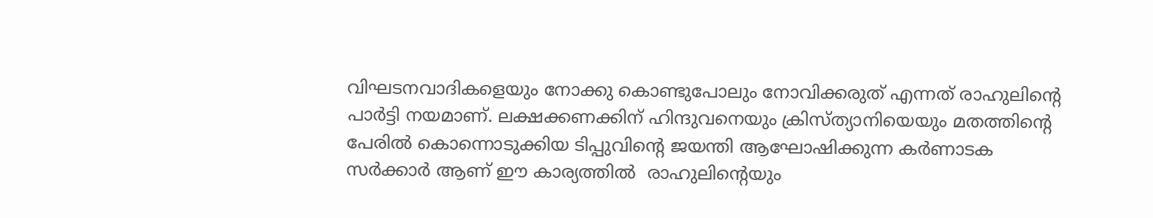വിഘടനവാദികളെയും നോക്കു കൊണ്ടുപോലും നോവിക്കരുത് എന്നത് രാഹുലിന്റെ പാര്‍ട്ടി നയമാണ്. ലക്ഷക്കണക്കിന് ഹിന്ദുവനെയും ക്രിസ്ത്യാനിയെയും മതത്തിന്റെ പേരില്‍ കൊന്നൊടുക്കിയ ടിപ്പുവിന്റെ ജയന്തി ആഘോഷിക്കുന്ന കര്‍ണാടക സര്‍ക്കാര്‍ ആണ് ഈ കാര്യത്തില്‍  രാഹുലിന്റെയും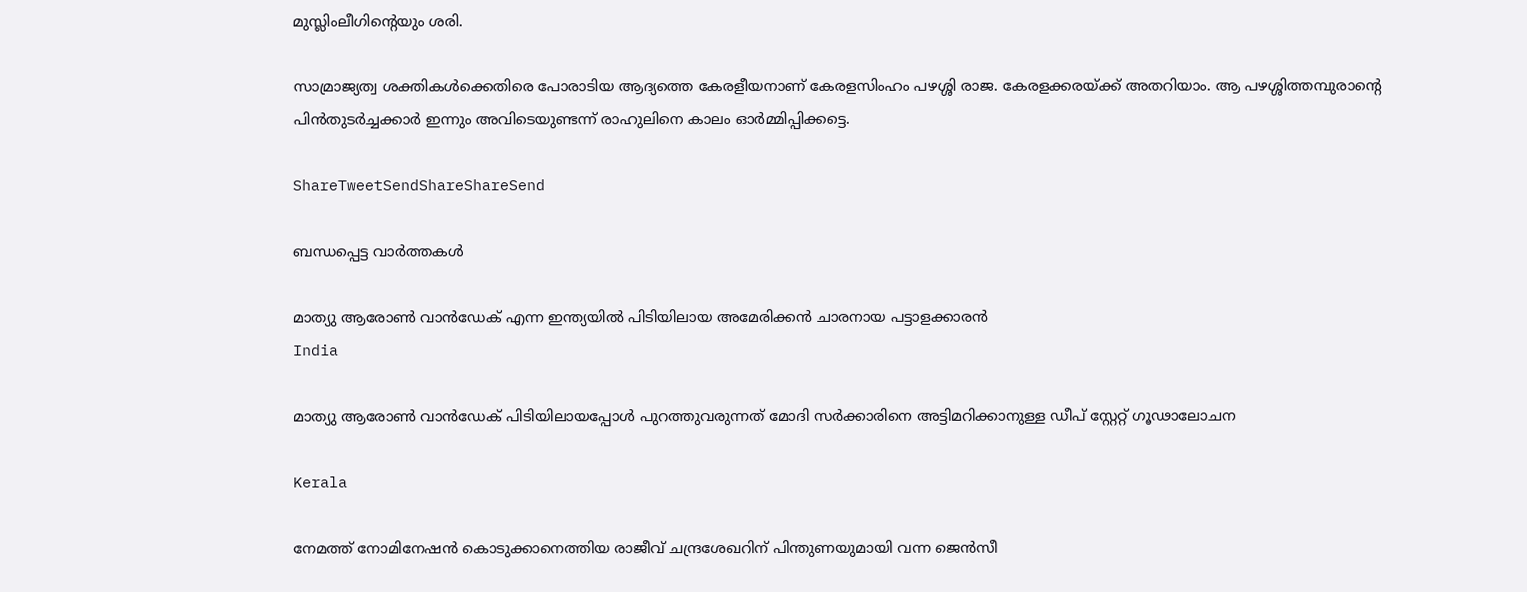മുസ്ലിംലീഗിന്റെയും ശരി.

സാമ്രാജ്യത്വ ശക്തികള്‍ക്കെതിരെ പോരാടിയ ആദ്യത്തെ കേരളീയനാണ് കേരളസിംഹം പഴശ്ശി രാജ. കേരളക്കരയ്‌ക്ക് അതറിയാം. ആ പഴശ്ശിത്തമ്പുരാന്റെ പിന്‍തുടര്‍ച്ചക്കാര്‍ ഇന്നും അവിടെയുണ്ടന്ന് രാഹുലിനെ കാലം ഓര്‍മ്മിപ്പിക്കട്ടെ.

ShareTweetSendShareShareSend

ബന്ധപ്പെട്ട വാര്‍ത്തകള്‍

മാത്യു ആരോണ്‍ വാന്‍ഡേക് എന്ന ഇന്ത്യയില്‍ പിടിയിലായ അമേരിക്കന്‍ ചാരനായ പട്ടാളക്കാരന്‍
India

മാത്യു ആരോണ്‍ വാന്‍ഡേക് പിടിയിലായപ്പോള്‍ പുറത്തുവരുന്നത് മോദി സര്‍ക്കാരിനെ അട്ടിമറിക്കാനുള്ള ഡീപ് സ്റ്റേറ്റ് ഗൂഢാലോചന

Kerala

നേമത്ത് നോമിനേഷന്‍ കൊടുക്കാനെത്തിയ രാജീവ് ചന്ദ്രശേഖറിന് പിന്തുണയുമായി വന്ന ജെന്‍സീ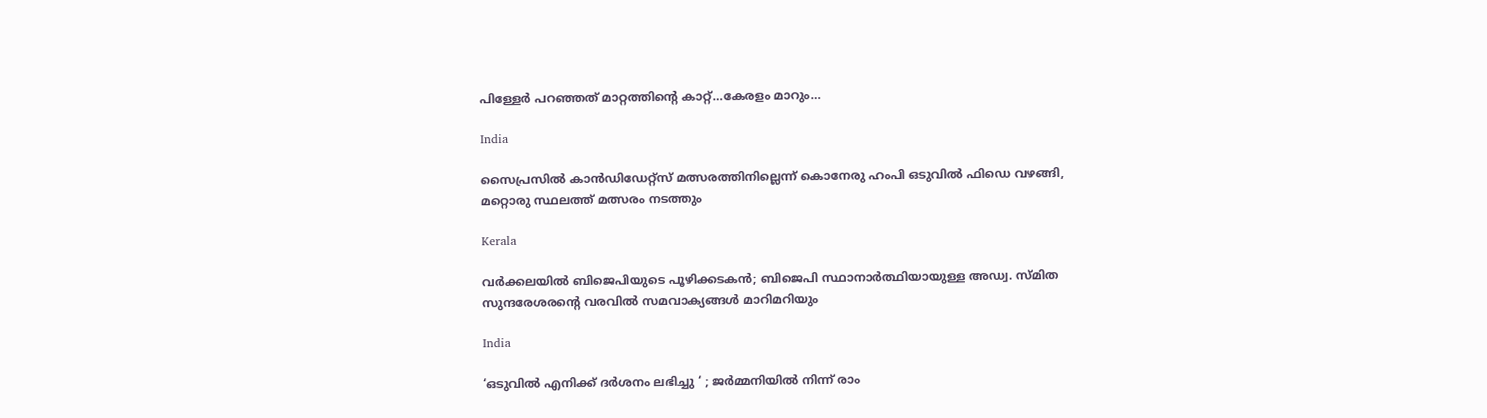പിള്ളേര്‍ പറഞ്ഞത് മാറ്റത്തിന്റെ കാറ്റ്…കേരളം മാറും…

India

സൈപ്രസില്‍ കാന്‍ഡിഡേറ്റ്സ് മത്സരത്തിനില്ലെന്ന് കൊനേരു ഹംപി ഒടുവില്‍ ഫിഡെ വഴങ്ങി, മറ്റൊരു സ്ഥലത്ത് മത്സരം നടത്തും

Kerala

വർക്കലയില്‍ ബിജെപിയുടെ പൂഴിക്കടകന്‍; ബിജെപി സ്ഥാനാർത്ഥിയായുള്ള അഡ്വ. സ്മിത സുന്ദരേശരന്റെ വരവില്‍ സമവാക്യങ്ങള്‍ മാറിമറിയും

India

‘ഒടുവിൽ എനിക്ക് ദർശനം ലഭിച്ചു ‘ ; ജർമ്മനിയിൽ നിന്ന് രാം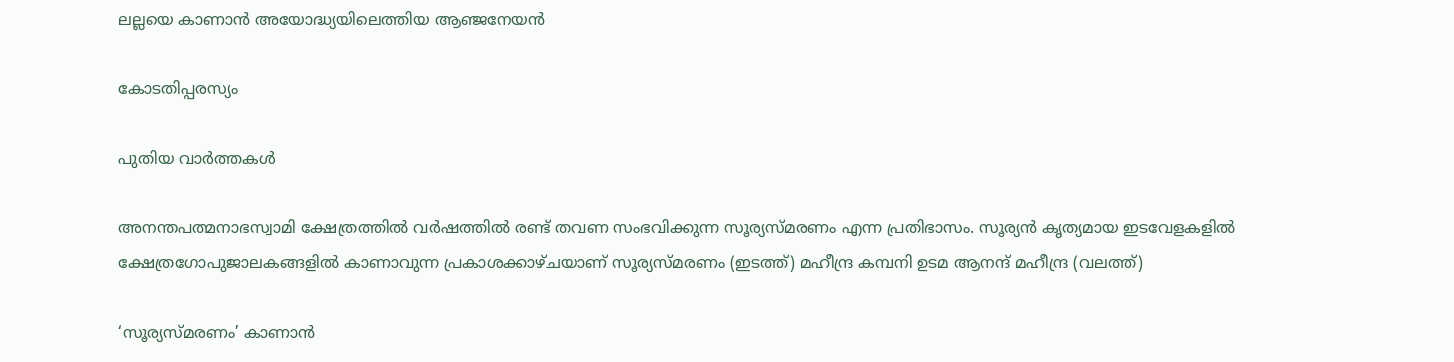ലല്ലയെ കാണാൻ അയോദ്ധ്യയിലെത്തിയ ആഞ്ജനേയൻ

കോടതിപ്പരസ്യം

പുതിയ വാര്‍ത്തകള്‍

അനന്തപത്മനാഭസ്വാമി ക്ഷേത്രത്തില്‍ വര്‍ഷത്തില്‍ രണ്ട് തവണ സംഭവിക്കുന്ന സൂര്യസ്മരണം എന്ന പ്രതിഭാസം. സൂര്യന്‍ കൃത്യമായ ഇടവേളകളില്‍ ക്ഷേത്രഗോപുജാലകങ്ങളില്‍ കാണാവുന്ന പ്രകാശക്കാഴ്ചയാണ് സൂര്യസ്മരണം (ഇടത്ത്) മഹീന്ദ്ര കമ്പനി ഉടമ ആനന്ദ് മഹീന്ദ്ര (വലത്ത്)

‘സൂര്യസ്മരണം’ കാണാന്‍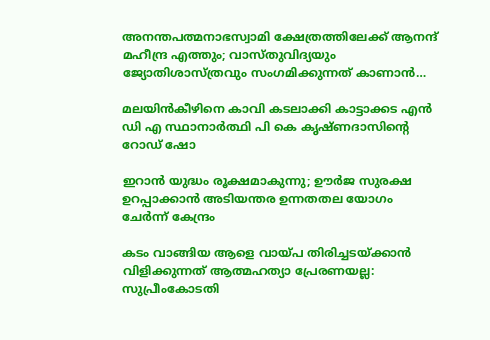അനന്തപത്മനാഭസ്വാമി ക്ഷേത്രത്തിലേക്ക് ആനന്ദ് മഹീന്ദ്ര എത്തും; വാസ്തുവിദ്യയും ജ്യോതിശാസ്ത്രവും സംഗമിക്കുന്നത് കാണാന്‍…

മലയിന്‍കീഴിനെ കാവി കടലാക്കി കാട്ടാക്കട എന്‍ ഡി എ സ്ഥാനാര്‍ത്ഥി പി കെ കൃഷ്ണദാസിന്റെ റോഡ് ഷോ

ഇറാന്‍ യുദ്ധം രൂക്ഷമാകുന്നു; ഊർജ സുരക്ഷ ഉറപ്പാക്കാൻ അടിയന്തര ഉന്നതതല യോഗം ചേർന്ന് കേന്ദ്രം

കടം വാങ്ങിയ ആളെ വായ്‌പ തിരിച്ചടയ്‌ക്കാൻ വിളിക്കുന്നത് ആത്മഹത്യാ പ്രേരണയല്ല: സുപ്രീംകോടതി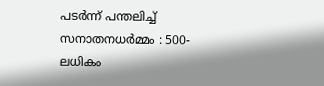പടർന്ന് പന്തലിച്ച് സനാതനധർമ്മം : 500-ലധികം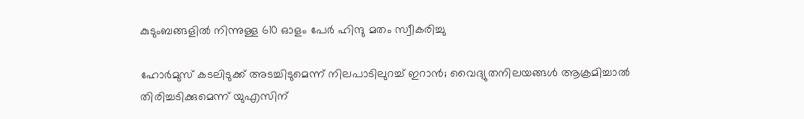കുടുംബങ്ങളിൽ നിന്നുള്ള 610 ഓളം പേർ ഹിന്ദു മതം സ്വീകരിച്ചു

ഹോര്‍മുസ് കടലിടുക്ക് അടച്ചിടുമെന്ന് നിലപാടിലുറച്ച് ഇറാന്‍; വൈദ്യുതനിലയങ്ങള്‍ ആക്രമിച്ചാല്‍ തിരിച്ചടിക്കുമെന്ന് യുഎസിന്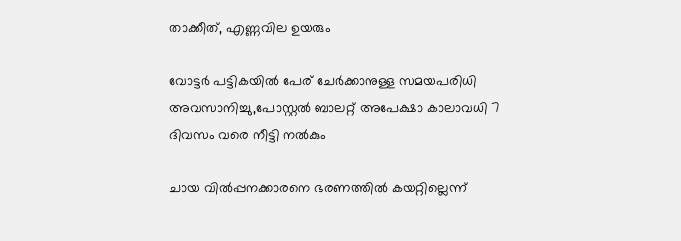താക്കീത്, എണ്ണവില ഉയരും

വോട്ടര്‍ പട്ടികയില്‍ പേര് ചേര്‍ക്കാനുള്ള സമയപരിധി അവസാനിച്ചു,പോസ്റ്റല്‍ ബാലറ്റ് അപേക്ഷാ കാലാവധി 7 ദിവസം വരെ നീട്ടി നല്‍കും

ചായ വിൽപ്പനക്കാരനെ ഭരണത്തിൽ കയറ്റില്ലെന്ന്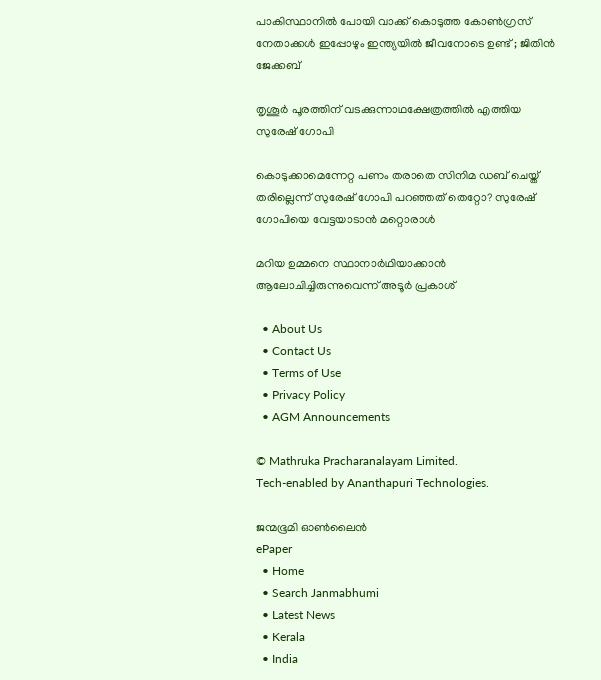പാകിസ്ഥാനിൽ പോയി വാക്ക് കൊടുത്ത കോൺഗ്രസ്‌ നേതാക്കൾ ഇപ്പോഴും ഇന്ത്യയിൽ ജീവനോടെ ഉണ്ട് ; ജിതിൻ ജേക്കബ്

തൃശൂര്‍ പൂരത്തിന് വടക്കുന്നാഥക്ഷേത്രത്തില്‍ എത്തിയ സുരേഷ് ഗോപി

കൊടുക്കാമെന്നേറ്റ പണം തരാതെ സിനിമ ഡബ് ചെയ്ത് തരില്ലെന്ന് സുരേഷ് ഗോപി പറഞ്ഞത് തെറ്റോ? സുരേഷ് ഗോപിയെ വേട്ടയാടാന്‍ മറ്റൊരാള്‍

മറിയ ഉമ്മനെ സ്ഥാനാര്‍ഥിയാക്കാന്‍ ആലോചിച്ചിരുന്നുവെന്ന് അടൂര്‍ പ്രകാശ്

  • About Us
  • Contact Us
  • Terms of Use
  • Privacy Policy
  • AGM Announcements

© Mathruka Pracharanalayam Limited.
Tech-enabled by Ananthapuri Technologies.

ജന്മഭൂമി ഓണ്‍ലൈന്‍
ePaper
  • Home
  • Search Janmabhumi
  • Latest News
  • Kerala
  • India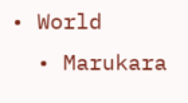• World
  • Marukara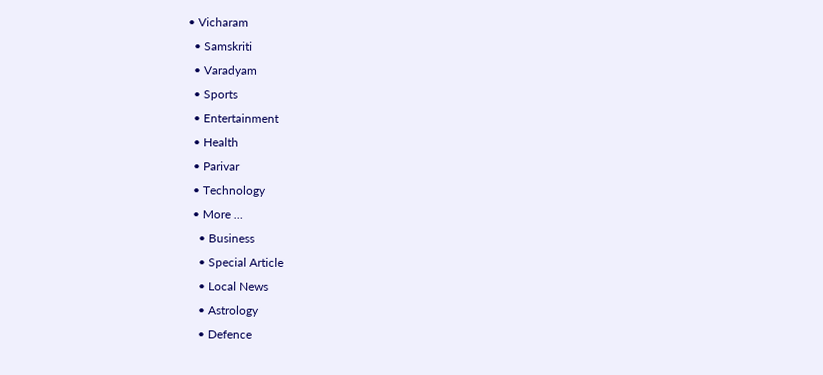• Vicharam
  • Samskriti
  • Varadyam
  • Sports
  • Entertainment
  • Health
  • Parivar
  • Technology
  • More …
    • Business
    • Special Article
    • Local News
    • Astrology
    • Defence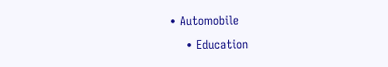• Automobile
    • Education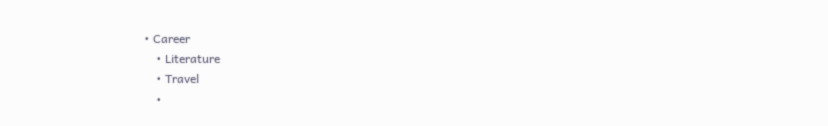• Career
    • Literature
    • Travel
    •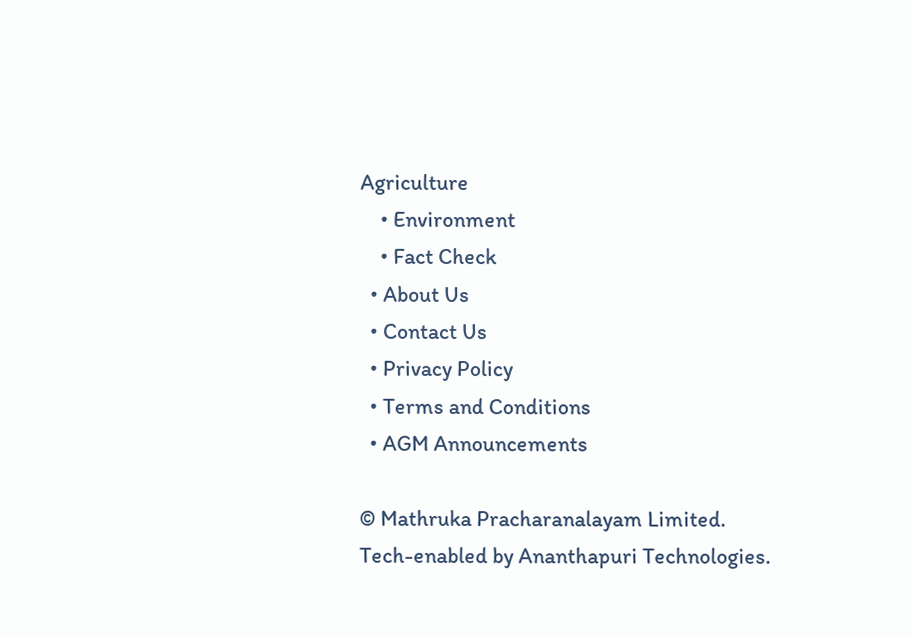Agriculture
    • Environment
    • Fact Check
  • About Us
  • Contact Us
  • Privacy Policy
  • Terms and Conditions
  • AGM Announcements

© Mathruka Pracharanalayam Limited.
Tech-enabled by Ananthapuri Technologies.